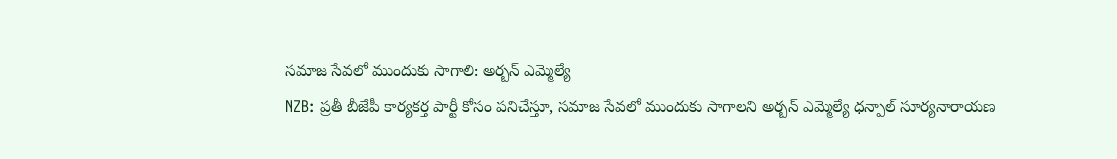సమాజ సేవలో ముందుకు సాగాలి: అర్బన్ ఎమ్మెల్యే
NZB: ప్రతీ బీజేపీ కార్యకర్త పార్టీ కోసం పనిచేస్తూ, సమాజ సేవలో ముందుకు సాగాలని అర్బన్ ఎమ్మెల్యే ధన్పాల్ సూర్యనారాయణ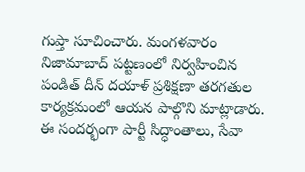గుప్తా సూచించారు. మంగళవారం నిజామాబాద్ పట్టణంలో నిర్వహించిన పండిత్ దీన్ దయాళ్ ప్రశిక్షణా తరగతుల కార్యక్రమంలో ఆయన పాల్గొని మాట్లాడారు. ఈ సందర్భంగా పార్టీ సిద్ధాంతాలు, సేవా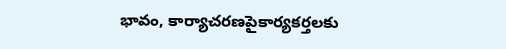భావం, కార్యాచరణపైకార్యకర్తలకు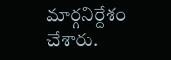మార్గనిర్దేశం చేశారు.